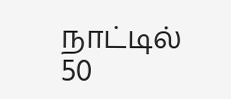நாட்டில் 50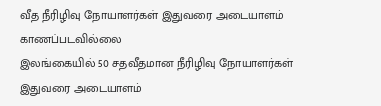வீத நீரிழிவு நோயாளர்கள் இதுவரை அடையாளம் காணப்படவில்லை
இலங்கையில் 50 சதவீதமான நீரிழிவு நோயாளர்கள் இதுவரை அடையாளம்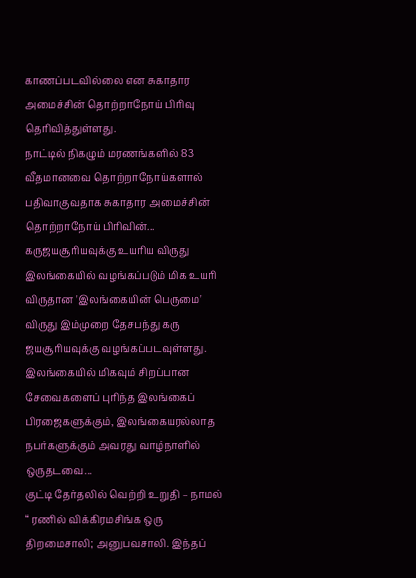காணப்படவில்லை என சுகாதார அமைச்சின் தொற்றாநோய் பிரிவு தெரிவித்துள்ளது.
நாட்டில் நிகழும் மரணங்களில் 83 வீதமானவை தொற்றாநோய்களால் பதிவாகுவதாக சுகாதார அமைச்சின் தொற்றாநோய் பிரிவின்...
கருஜயசூரியவுக்கு உயரிய விருது
இலங்கையில் வழங்கப்படும் மிக உயரி விருதான 'இலங்கையின் பெருமை' விருது இம்முறை தேசபந்து கரு ஜயசூரியவுக்கு வழங்கப்படவுள்ளது.
இலங்கையில் மிகவும் சிறப்பான சேவைகளைப் புரிந்த இலங்கைப் பிரஜைகளுக்கும், இலங்கையரல்லாத நபர்களுக்கும் அவரது வாழ்நாளில் ஒருதடவை...
குட்டி தேர்தலில் வெற்றி உறுதி – நாமல்
“ ரணில் விக்கிரமசிங்க ஒரு திறமைசாலி; அனுபவசாலி. இந்தப்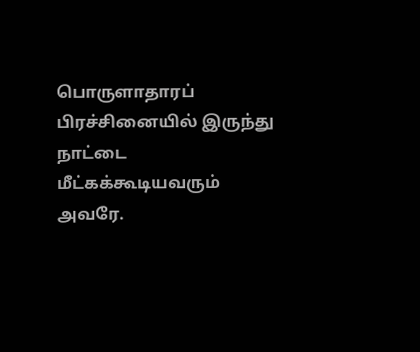பொருளாதாரப் பிரச்சினையில் இருந்து நாட்டை மீட்கக்கூடியவரும் அவரே.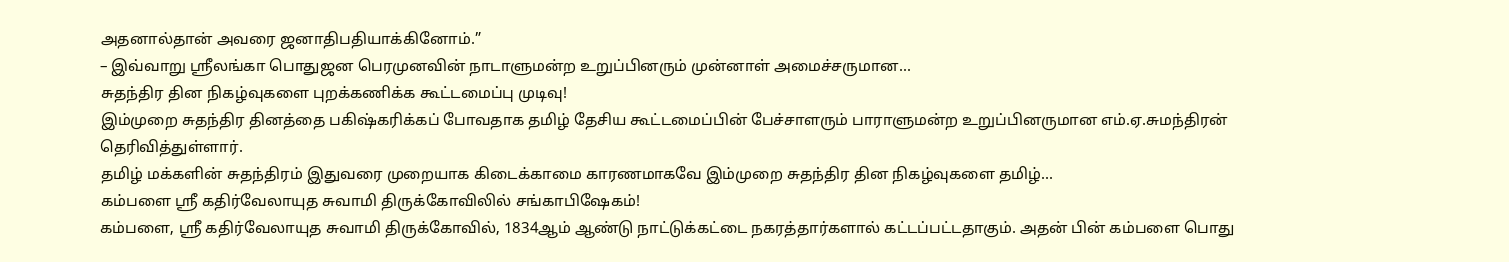அதனால்தான் அவரை ஜனாதிபதியாக்கினோம்.”
– இவ்வாறு ஸ்ரீலங்கா பொதுஜன பெரமுனவின் நாடாளுமன்ற உறுப்பினரும் முன்னாள் அமைச்சருமான...
சுதந்திர தின நிகழ்வுகளை புறக்கணிக்க கூட்டமைப்பு முடிவு!
இம்முறை சுதந்திர தினத்தை பகிஷ்கரிக்கப் போவதாக தமிழ் தேசிய கூட்டமைப்பின் பேச்சாளரும் பாராளுமன்ற உறுப்பினருமான எம்.ஏ.சுமந்திரன் தெரிவித்துள்ளார்.
தமிழ் மக்களின் சுதந்திரம் இதுவரை முறையாக கிடைக்காமை காரணமாகவே இம்முறை சுதந்திர தின நிகழ்வுகளை தமிழ்...
கம்பளை ஸ்ரீ கதிர்வேலாயுத சுவாமி திருக்கோவிலில் சங்காபிஷேகம்!
கம்பளை, ஸ்ரீ கதிர்வேலாயுத சுவாமி திருக்கோவில், 1834ஆம் ஆண்டு நாட்டுக்கட்டை நகரத்தார்களால் கட்டப்பட்டதாகும். அதன் பின் கம்பளை பொது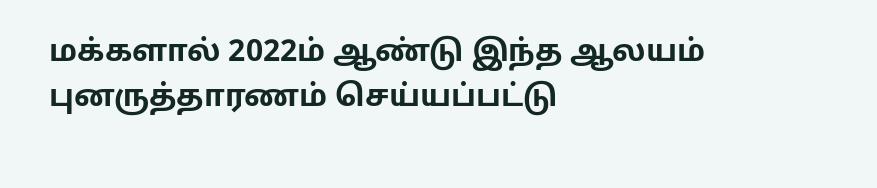மக்களால் 2022ம் ஆண்டு இந்த ஆலயம் புனருத்தாரணம் செய்யப்பட்டு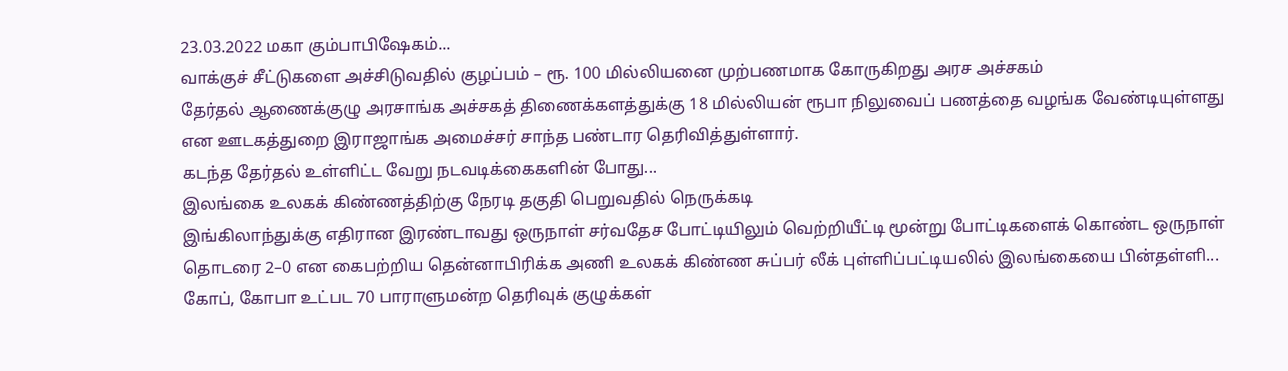23.03.2022 மகா கும்பாபிஷேகம்...
வாக்குச் சீட்டுகளை அச்சிடுவதில் குழப்பம் – ரூ. 100 மில்லியனை முற்பணமாக கோருகிறது அரச அச்சகம்
தேர்தல் ஆணைக்குழு அரசாங்க அச்சகத் திணைக்களத்துக்கு 18 மில்லியன் ரூபா நிலுவைப் பணத்தை வழங்க வேண்டியுள்ளது என ஊடகத்துறை இராஜாங்க அமைச்சர் சாந்த பண்டார தெரிவித்துள்ளார்.
கடந்த தேர்தல் உள்ளிட்ட வேறு நடவடிக்கைகளின் போது...
இலங்கை உலகக் கிண்ணத்திற்கு நேரடி தகுதி பெறுவதில் நெருக்கடி
இங்கிலாந்துக்கு எதிரான இரண்டாவது ஒருநாள் சர்வதேச போட்டியிலும் வெற்றியீட்டி மூன்று போட்டிகளைக் கொண்ட ஒருநாள் தொடரை 2–0 என கைபற்றிய தென்னாபிரிக்க அணி உலகக் கிண்ண சுப்பர் லீக் புள்ளிப்பட்டியலில் இலங்கையை பின்தள்ளி...
கோப், கோபா உட்பட 70 பாராளுமன்ற தெரிவுக் குழுக்கள்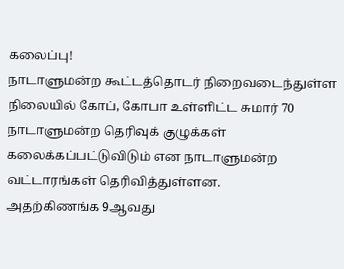கலைப்பு!
நாடாளுமன்ற கூட்டத்தொடர் நிறைவடைந்துள்ள நிலையில் கோப், கோபா உள்ளிட்ட சுமார் 70 நாடாளுமன்ற தெரிவுக் குழுக்கள் கலைக்கப்பட்டுவிடும் என நாடாளுமன்ற வட்டாரங்கள் தெரிவித்துள்ளன.
அதற்கிணங்க 9ஆவது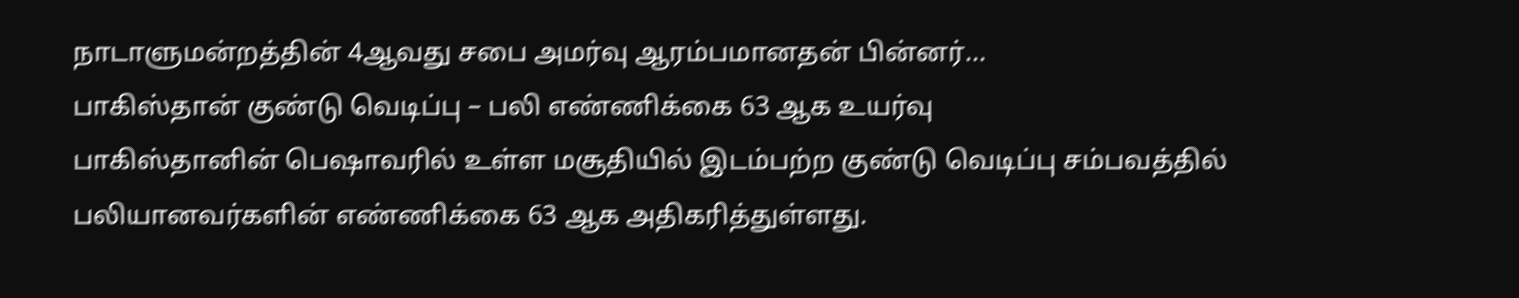நாடாளுமன்றத்தின் 4ஆவது சபை அமர்வு ஆரம்பமானதன் பின்னர்...
பாகிஸ்தான் குண்டு வெடிப்பு – பலி எண்ணிக்கை 63 ஆக உயர்வு
பாகிஸ்தானின் பெஷாவரில் உள்ள மசூதியில் இடம்பற்ற குண்டு வெடிப்பு சம்பவத்தில் பலியானவர்களின் எண்ணிக்கை 63 ஆக அதிகரித்துள்ளது.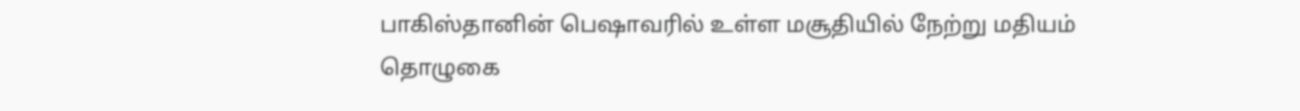பாகிஸ்தானின் பெஷாவரில் உள்ள மசூதியில் நேற்று மதியம் தொழுகை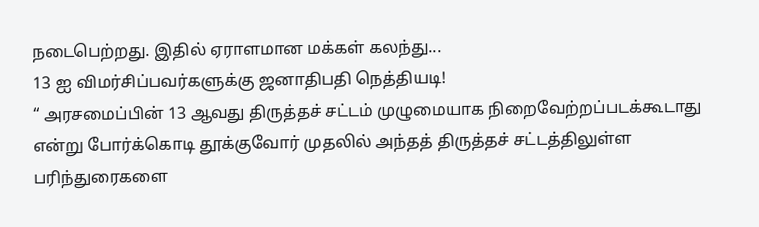நடைபெற்றது. இதில் ஏராளமான மக்கள் கலந்து...
13 ஐ விமர்சிப்பவர்களுக்கு ஜனாதிபதி நெத்தியடி!
“ அரசமைப்பின் 13 ஆவது திருத்தச் சட்டம் முழுமையாக நிறைவேற்றப்படக்கூடாது என்று போர்க்கொடி தூக்குவோர் முதலில் அந்தத் திருத்தச் சட்டத்திலுள்ள பரிந்துரைகளை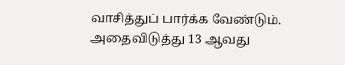வாசித்துப் பார்க்க வேண்டும். அதைவிடுத்து 13 ஆவது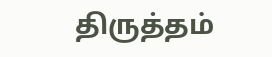திருத்தம்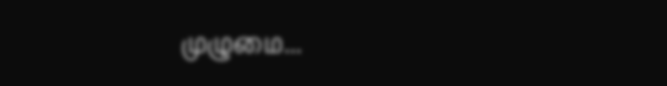முழுமை...